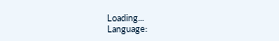Loading...
Language: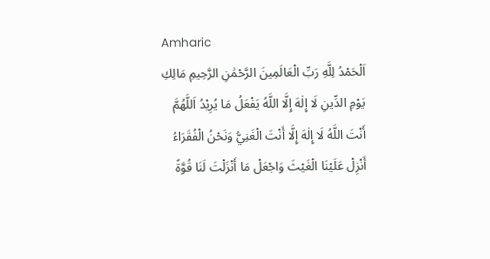Amharic
اَلْحَمْدُ لِلَّهِ رَبِّ الْعَالَمِينَ الرَّحْمَٰنِ الرَّحِيمِ مَالِكِ يَوْمِ الدِّينِ لَا إِلٰهَ إِلَّا اللَّهُ يَفْعَلُ مَا يُرِيْدُ اَللَّهُمَّ أَنْتَ اللَّهُ لَا إِلٰهَ إِلَّا أَنْتَ الْغَنِيُّ وَنَحْنُ الْفُقَرَاءُ أَنْزِلْ عَلَيْنَا الْغَيْثَ وَاجْعَلْ مَا أَنْزَلْتَ لَنَا قُوَّةً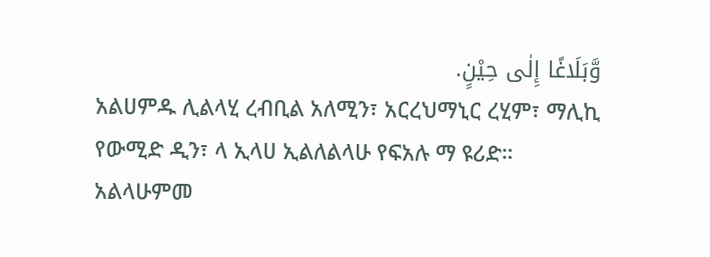وَّبَلَاغًا إِلٰى حِيْنٍ.
አልሀምዱ ሊልላሂ ረብቢል አለሚን፣ አርረህማኒር ረሂም፣ ማሊኪ የውሚድ ዲን፣ ላ ኢላሀ ኢልለልላሁ የፍአሉ ማ ዩሪድ። አልላሁምመ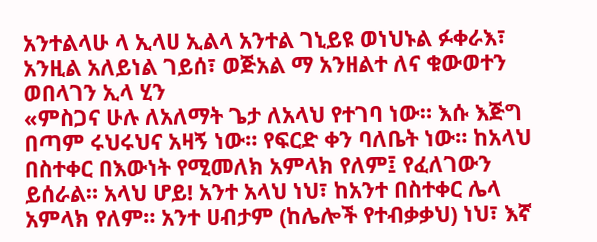አንተልላሁ ላ ኢላሀ ኢልላ አንተል ገኒይዩ ወነህኑል ፉቀራእ፣ አንዚል አለይነል ገይሰ፣ ወጅአል ማ አንዘልተ ለና ቁውወተን ወበላገን ኢላ ሂን
«ምስጋና ሁሉ ለአለማት ጌታ ለአላህ የተገባ ነው። እሱ እጅግ በጣም ሩህሩህና አዛኝ ነው። የፍርድ ቀን ባለቤት ነው። ከአላህ በስተቀር በእውነት የሚመለክ አምላክ የለም፤ የፈለገውን ይሰራል። አላህ ሆይ! አንተ አላህ ነህ፣ ከአንተ በስተቀር ሌላ አምላክ የለም። አንተ ሀብታም (ከሌሎች የተብቃቃህ) ነህ፣ እኛ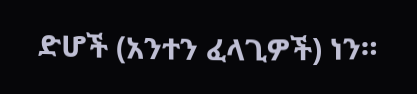ድሆች (አንተን ፈላጊዎች) ነን።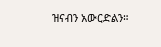ዝናብን አውርድልን።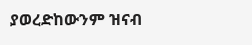ያወረድከውንም ዝናብ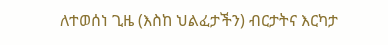ለተወሰነ ጊዜ (እስከ ህልፈታችን) ብርታትና እርካታ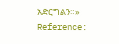አድርግልን።»
Reference: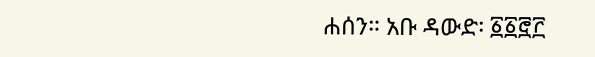ሐሰን። አቡ ዳውድ፡ ፩፩፸፫